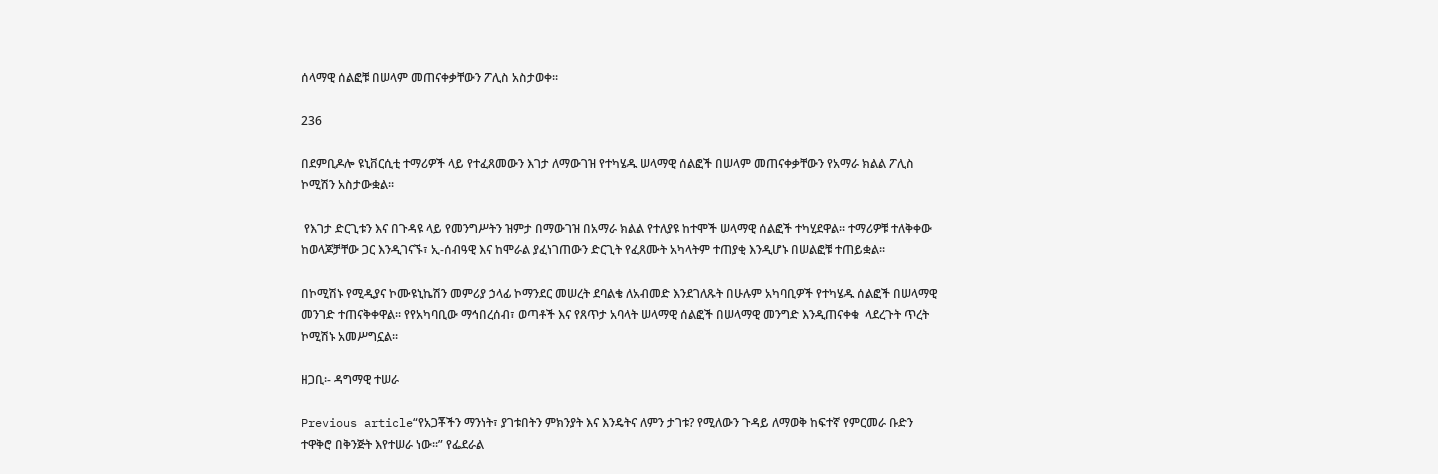ሰላማዊ ሰልፎቹ በሠላም መጠናቀቃቸውን ፖሊስ አስታወቀ፡፡

236

በደምቢዶሎ ዩኒቨርሲቲ ተማሪዎች ላይ የተፈጸመውን እገታ ለማውገዝ የተካሄዱ ሠላማዊ ሰልፎች በሠላም መጠናቀቃቸውን የአማራ ክልል ፖሊስ ኮሚሽን አስታውቋል፡፡

 የእገታ ድርጊቱን እና በጉዳዩ ላይ የመንግሥትን ዝምታ በማውገዝ በአማራ ክልል የተለያዩ ከተሞች ሠላማዊ ሰልፎች ተካሂደዋል፡፡ ተማሪዎቹ ተለቅቀው ከወላጆቻቸው ጋር እንዲገናኙ፣ ኢ-ሰብዓዊ እና ከሞራል ያፈነገጠውን ድርጊት የፈጸሙት አካላትም ተጠያቂ እንዲሆኑ በሠልፎቹ ተጠይቋል፡፡

በኮሚሽኑ የሚዲያና ኮሙዩኒኬሽን መምሪያ ኃላፊ ኮማንደር መሠረት ደባልቄ ለአብመድ እንደገለጹት በሁሉም አካባቢዎች የተካሄዱ ሰልፎች በሠላማዊ መንገድ ተጠናቅቀዋል፡፡ የየአካባቢው ማኅበረሰብ፣ ወጣቶች እና የጸጥታ አባላት ሠላማዊ ሰልፎች በሠላማዊ መንግድ እንዲጠናቀቁ  ላደረጉት ጥረት ኮሚሽኑ አመሥግኗል፡፡

ዘጋቢ፡- ዳግማዊ ተሠራ

Previous article“የአጋቾችን ማንነት፣ ያገቱበትን ምክንያት እና እንዴትና ለምን ታገቱ? የሚለውን ጉዳይ ለማወቅ ከፍተኛ የምርመራ ቡድን ተዋቅሮ በቅንጅት እየተሠራ ነው፡፡” የፌደራል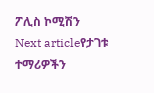ፖሊስ ኮሚሽን
Next articleየታገቱ ተማሪዎችን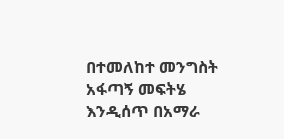በተመለከተ መንግስት አፋጣኝ መፍትሄ እንዲሰጥ በአማራ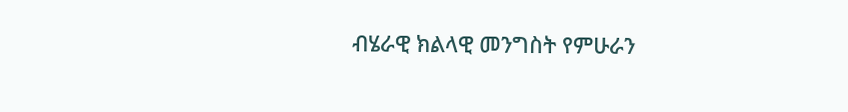ብሄራዊ ክልላዊ መንግስት የምሁራን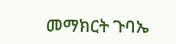መማክርት ጉባኤ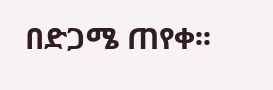በድጋሜ ጠየቀ፡፡